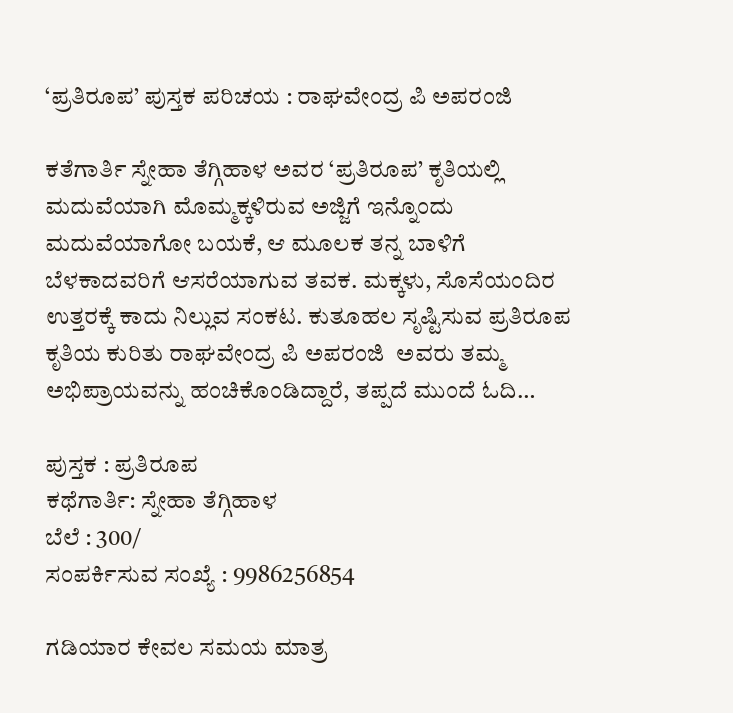‘ಪ್ರತಿರೂಪ’ ಪುಸ್ತಕ ಪರಿಚಯ : ರಾಘವೇಂದ್ರ ಪಿ ಅಪರಂಜಿ

ಕತೆಗಾರ್ತಿ ಸ್ನೇಹಾ ತೆಗ್ಗಿಹಾಳ ಅವರ ‘ಪ್ರತಿರೂಪ’ ಕೃತಿಯಲ್ಲಿ ಮದುವೆಯಾಗಿ ಮೊಮ್ಮಕ್ಕಳಿರುವ ಅಜ್ಜಿಗೆ ಇನ್ನೊಂದು ಮದುವೆಯಾಗೋ ಬಯಕೆ, ಆ ಮೂಲಕ ತನ್ನ ಬಾಳಿಗೆ ಬೆಳಕಾದವರಿಗೆ ಆಸರೆಯಾಗುವ ತವಕ. ಮಕ್ಕಳು, ಸೊಸೆಯಂದಿರ ಉತ್ತರಕ್ಕೆ ಕಾದು ನಿಲ್ಲುವ ಸಂಕಟ. ಕುತೂಹಲ ಸೃಷ್ಟಿಸುವ ಪ್ರತಿರೂಪ ಕೃತಿಯ ಕುರಿತು ರಾಘವೇಂದ್ರ ಪಿ ಅಪರಂಜಿ  ಅವರು ತಮ್ಮ ಅಭಿಪ್ರಾಯವನ್ನು ಹಂಚಿಕೊಂಡಿದ್ದಾರೆ, ತಪ್ಪದೆ ಮುಂದೆ ಓದಿ…

ಪುಸ್ತಕ : ಪ್ರತಿರೂಪ
ಕಥೆಗಾರ್ತಿ: ಸ್ನೇಹಾ ತೆಗ್ಗಿಹಾಳ
ಬೆಲೆ : 300/
ಸಂಪರ್ಕಿಸುವ ಸಂಖ್ಯೆ : 9986256854

ಗಡಿಯಾರ ಕೇವಲ ಸಮಯ ಮಾತ್ರ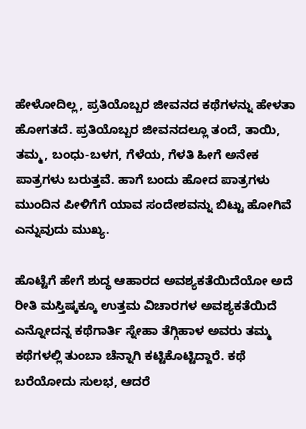ಹೇಳೋದಿಲ್ಲ, ಪ್ರತಿಯೊಬ್ಬರ ಜೀವನದ ಕಥೆಗಳನ್ನು ಹೇಳತಾ ಹೋಗತದೆ. ಪ್ರತಿಯೊಬ್ಬರ ಜೀವನದಲ್ಲೂ ತಂದೆ, ತಾಯಿ, ತಮ್ಮ, ಬಂಧು-ಬಳಗ, ಗೆಳೆಯ, ಗೆಳತಿ ಹೀಗೆ ಅನೇಕ ಪಾತ್ರಗಳು ಬರುತ್ತವೆ. ಹಾಗೆ ಬಂದು ಹೋದ ಪಾತ್ರಗಳು ಮುಂದಿನ ಪೀಳಿಗೆಗೆ ಯಾವ ಸಂದೇಶವನ್ನು ಬಿಟ್ಟು ಹೋಗಿವೆ ಎನ್ನುವುದು ಮುಖ್ಯ.

ಹೊಟ್ಟೆಗೆ ಹೇಗೆ ಶುದ್ಧ ಆಹಾರದ ಅವಶ್ಯಕತೆಯಿದೆಯೋ ಅದೆ ರೀತಿ ಮಸ್ತಿಷ್ಕಕ್ಕೂ ಉತ್ತಮ ವಿಚಾರಗಳ ಅವಶ್ಯಕತೆಯಿದೆ ಎನ್ನೋದನ್ನ ಕಥೆಗಾರ್ತಿ ಸ್ನೇಹಾ ತೆಗ್ಗಿಹಾಳ ಅವರು ತಮ್ಮ ಕಥೆಗಳಲ್ಲಿ ತುಂಬಾ ಚೆನ್ನಾಗಿ ಕಟ್ಟಿಕೊಟ್ಟಿದ್ದಾರೆ. ಕಥೆ ಬರೆಯೋದು ಸುಲಭ, ಆದರೆ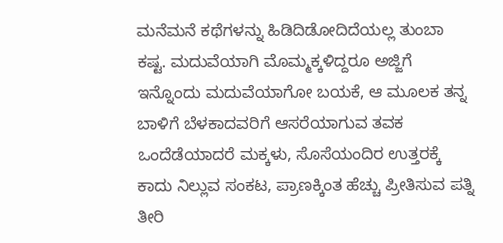ಮನೆಮನೆ ಕಥೆಗಳನ್ನು ಹಿಡಿದಿಡೋದಿದೆಯಲ್ಲ ತುಂಬಾ ಕಷ್ಟ. ಮದುವೆಯಾಗಿ ಮೊಮ್ಮಕ್ಕಳಿದ್ದರೂ ಅಜ್ಜಿಗೆ ಇನ್ನೊಂದು ಮದುವೆಯಾಗೋ ಬಯಕೆ, ಆ ಮೂಲಕ ತನ್ನ ಬಾಳಿಗೆ ಬೆಳಕಾದವರಿಗೆ ಆಸರೆಯಾಗುವ ತವಕ ಒಂದೆಡೆಯಾದರೆ ಮಕ್ಕಳು, ಸೊಸೆಯಂದಿರ ಉತ್ತರಕ್ಕೆ ಕಾದು ನಿಲ್ಲುವ ಸಂಕಟ, ಪ್ರಾಣಕ್ಕಿಂತ ಹೆಚ್ಚು ಪ್ರೀತಿಸುವ ಪತ್ನಿ ತೀರಿ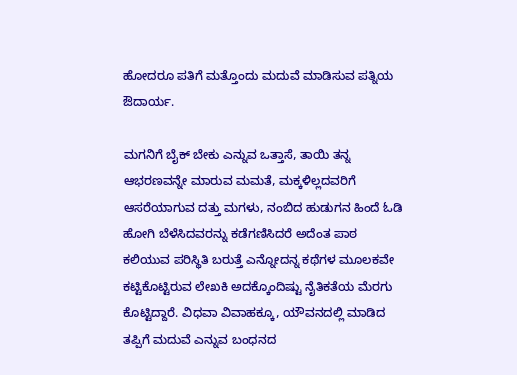ಹೋದರೂ ಪತಿಗೆ ಮತ್ತೊಂದು ಮದುವೆ ಮಾಡಿಸುವ ಪತ್ನಿಯ ಔದಾರ್ಯ.

ಮಗನಿಗೆ ಬೈಕ್ ಬೇಕು ಎನ್ನುವ ಒತ್ತಾಸೆ, ತಾಯಿ ತನ್ನ ಆಭರಣವನ್ನೇ ಮಾರುವ ಮಮತೆ, ಮಕ್ಕಳಿಲ್ಲದವರಿಗೆ ಆಸರೆಯಾಗುವ ದತ್ತು ಮಗಳು, ನಂಬಿದ ಹುಡುಗನ ಹಿಂದೆ ಓಡಿ ಹೋಗಿ ಬೆಳೆಸಿದವರನ್ನು ಕಡೆಗಣಿಸಿದರೆ ಅದೆಂತ ಪಾಠ ಕಲಿಯುವ ಪರಿಸ್ಥಿತಿ ಬರುತ್ತೆ ಎನ್ನೋದನ್ನ ಕಥೆಗಳ ಮೂಲಕವೇ ಕಟ್ಟಿಕೊಟ್ಟಿರುವ ಲೇಖಕಿ ಅದಕ್ಕೊಂದಿಷ್ಟು ನೈತಿಕತೆಯ ಮೆರಗು ಕೊಟ್ಟಿದ್ದಾರೆ. ವಿಧವಾ ವಿವಾಹಕ್ಕೂ, ಯೌವನದಲ್ಲಿ ಮಾಡಿದ ತಪ್ಪಿಗೆ ಮದುವೆ ಎನ್ನುವ ಬಂಧನದ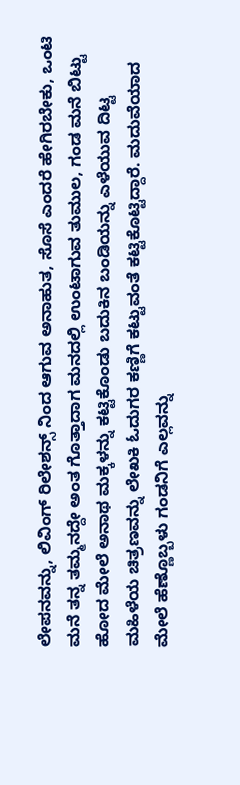ಲೇಪನವನ್ನು, ಲಿವಿಂಗ್‌ ರಿಲೇಶನ್ಸ್ ನಿಂದ ಆಗುವ ಅನಾಹುತ, ಸೊಸೆ ಎಂದರೆ ಹೇಗಿರಬೇಕು, ಒಂಟಿ ಮನೆ ತನ್ನ ತಮ್ಮನದ್ದೇ ಅಂತ ಗೊತ್ತಾದಾಗ ಮನದಲ್ಲಿ ಉಂಟಾಗುವ ತುಮುಲ, ಗಂಡ ಮನೆ ಬಿಟ್ಟು ಹೋದ ಮೇಲೆ ಅನಾಥ ಮಕ್ಕಳನ್ನು ಕಟ್ಟಿಕೊಂಡು ಬದುಕಿನ ಬಂಡಿಯನ್ನು ಎಳೆಯುವ ದಿಟ್ಟ ಮಹಿಳೆಯ ಚಿತ್ರಣವನ್ನು ಲೇಖಕಿ ಓದುಗರ ಕಣ್ಣಿಗೆ ಕಟ್ಟುವಂತೆ ಕಟ್ಟಿಕೊಟ್ಟಿದ್ದಾರೆ. ಮದುವೆಯಾದ ಮೇಲೆ ಹೆಣ್ಣೊಬ್ಬಳು ಗಂಡನಿಗೆ ಎಲ್ಲವನ್ನು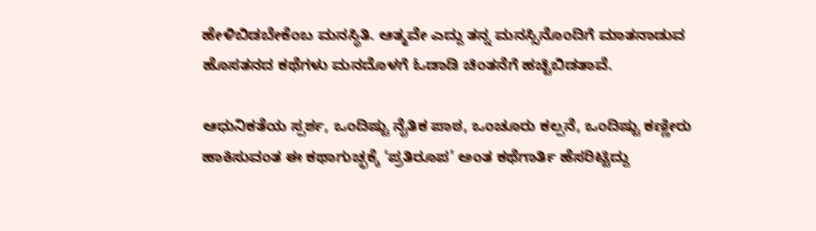ಹೇಳಿಬಿಡಬೇಕೆಂಬ ಮನಸ್ಥಿತಿ. ಆತ್ಮವೇ ಎದ್ದು ತನ್ನ ಮನಸ್ಸಿನೊಂದಿಗೆ ಮಾತನಾಡುವ ಹೊಸತನದ ಕಥೆಗಳು ಮನದೊಳಗೆ ಓಡಾಡಿ ಚಿಂತನೆಗೆ ಹಚ್ಚಿಬಿಡತಾವೆ.

ಆಧುನಿಕತೆಯ ಸ್ಪರ್ಶ, ಒಂದಿಷ್ಟು ನೈತಿಕ ಪಾಠ, ಒಂಚೂರು ಕಲ್ಪನೆ, ಒಂದಿಷ್ಟು ಕಣ್ಣೀರು ಹಾಕಿಸುವಂತ ಈ ಕಥಾಗುಚ್ಛಕ್ಕೆ ‘ಪ್ರತಿರೂಪ’ ಅಂತ ಕಥೆಗಾರ್ತಿ ಹೆಸರಿಟ್ಟಿದ್ದು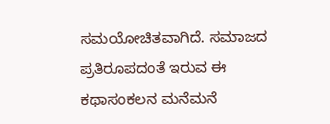ಸಮಯೋಚಿತವಾಗಿದೆ. ಸಮಾಜದ ಪ್ರತಿರೂಪದಂತೆ ಇರುವ ಈ ಕಥಾಸಂಕಲನ ಮನೆಮನೆ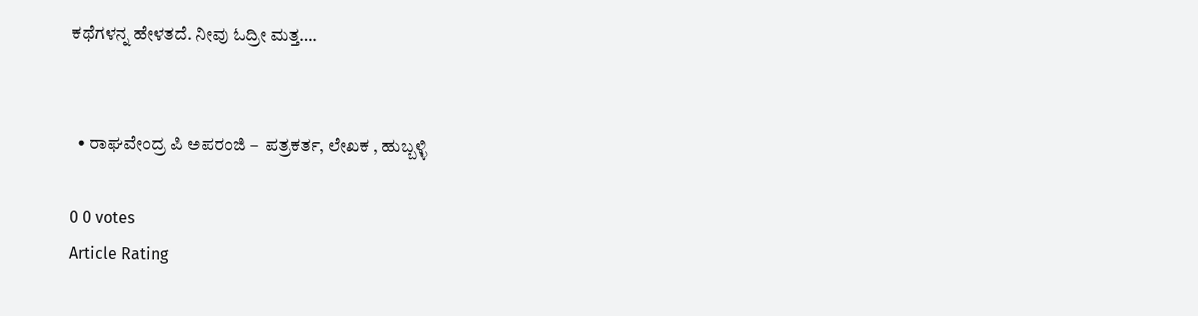ಕಥೆಗಳನ್ನ ಹೇಳತದೆ. ನೀವು ಓದ್ರೀ ಮತ್ತ….


  • ರಾಘವೇಂದ್ರ ಪಿ ಅಪರಂಜಿ –  ಪತ್ರಕರ್ತ, ಲೇಖಕ , ಹುಬ್ಬಳ್ಳಿ

0 0 votes
Article Rating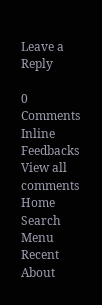Leave a Reply

0 Comments
Inline Feedbacks
View all comments
Home
Search
Menu
Recent
About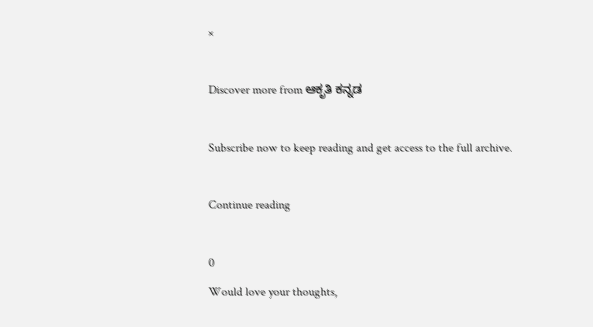×

Discover more from ಆಕೃತಿ ಕನ್ನಡ

Subscribe now to keep reading and get access to the full archive.

Continue reading

0
Would love your thoughts,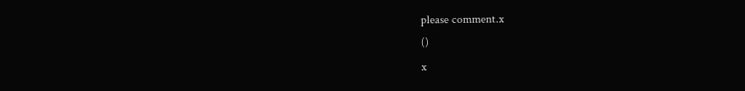please comment.x
()
x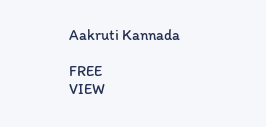Aakruti Kannada

FREE
VIEW